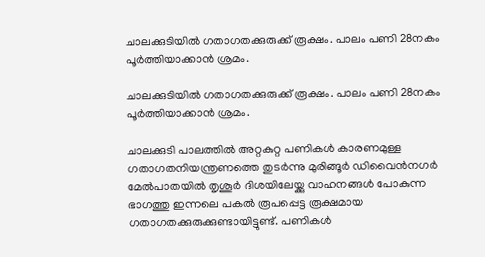ചാലക്കുടിയില്‍ ഗതാഗതക്കുരുക്ക് രൂക്ഷം. പാലം പണി 28നകം പൂര്‍ത്തിയാക്കാന്‍ ശ്രമം.

ചാലക്കുടിയില്‍ ഗതാഗതക്കുരുക്ക് രൂക്ഷം. പാലം പണി 28നകം പൂര്‍ത്തിയാക്കാന്‍ ശ്രമം.

ചാലക്കുടി പാലത്തില്‍ അറ്റകുറ്റ പണികള്‍ കാരണമുള്ള ഗതാഗതനിയന്ത്രണത്തെ തുടര്‍ന്നു മുരിങ്ങൂര്‍ ഡിവൈന്‍നഗര്‍ മേല്‍പാതയില്‍ തൃശൂര്‍ ദിശയിലേയ്ക്കു വാഹനങ്ങള്‍ പോകുന്ന ഭാഗത്തു ഇന്നലെ പകല്‍ രൂപപ്പെട്ട രൂക്ഷമായ ഗതാഗതക്കുരുക്കുണ്ടായിട്ടുണ്ട്. പണികള്‍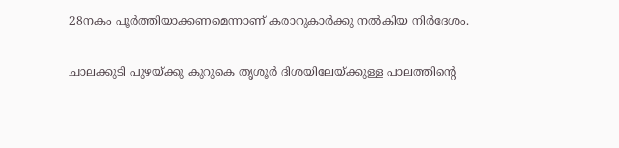28നകം പൂര്‍ത്തിയാക്കണമെന്നാണ് കരാറുകാര്‍ക്കു നല്‍കിയ നിര്‍ദേശം.

ചാലക്കുടി പുഴയ്ക്കു കുറുകെ തൃശൂര്‍ ദിശയിലേയ്ക്കുള്ള പാലത്തിന്റെ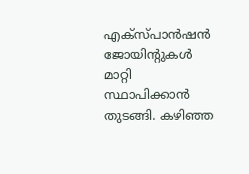എക്‌സ്പാന്‍ഷന്‍ ജോയിന്റുകള്‍ മാറ്റി സ്ഥാപിക്കാന്‍ തുടങ്ങി. കഴിഞ്ഞ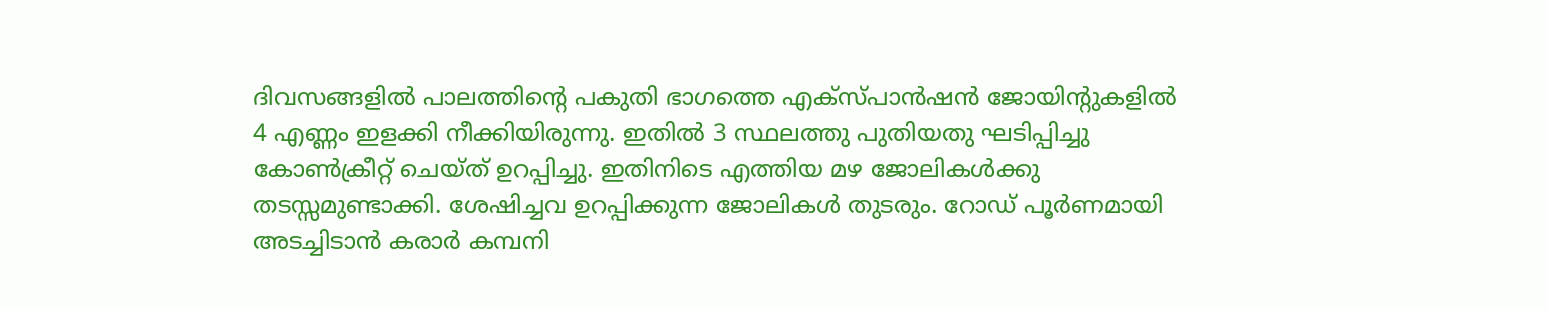ദിവസങ്ങളില്‍ പാലത്തിന്റെ പകുതി ഭാഗത്തെ എക്‌സ്പാന്‍ഷന്‍ ജോയിന്റുകളില്‍ 4 എണ്ണം ഇളക്കി നീക്കിയിരുന്നു. ഇതില്‍ 3 സ്ഥലത്തു പുതിയതു ഘടിപ്പിച്ചു കോണ്‍ക്രീറ്റ് ചെയ്ത് ഉറപ്പിച്ചു. ഇതിനിടെ എത്തിയ മഴ ജോലികള്‍ക്കു തടസ്സമുണ്ടാക്കി. ശേഷിച്ചവ ഉറപ്പിക്കുന്ന ജോലികള്‍ തുടരും. റോഡ് പൂര്‍ണമായി അടച്ചിടാന്‍ കരാര്‍ കമ്പനി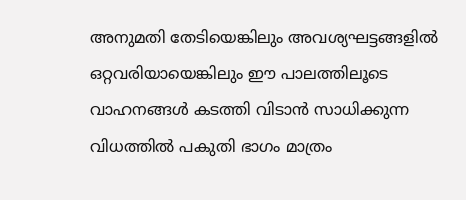അനുമതി തേടിയെങ്കിലും അവശ്യഘട്ടങ്ങളില്‍ ഒറ്റവരിയായെങ്കിലും ഈ പാലത്തിലൂടെ വാഹനങ്ങള്‍ കടത്തി വിടാന്‍ സാധിക്കുന്ന വിധത്തില്‍ പകുതി ഭാഗം മാത്രം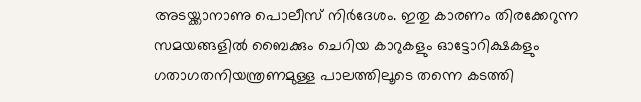അടയ്ക്കാനാണു പൊലീസ് നിര്‍ദേശം. ഇതു കാരണം തിരക്കേറുന്ന സമയങ്ങളില്‍ ബൈക്കും ചെറിയ കാറുകളും ഓട്ടോറിക്ഷകളും ഗതാഗതനിയന്ത്രണമുള്ള പാലത്തിലൂടെ തന്നെ കടത്തി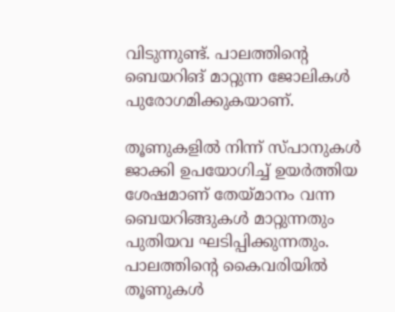വിടുന്നുണ്ട്. പാലത്തിന്റെ ബെയറിങ് മാറ്റുന്ന ജോലികള്‍ പുരോഗമിക്കുകയാണ്.

തൂണുകളില്‍ നിന്ന് സ്പാനുകള്‍ ജാക്കി ഉപയോഗിച്ച് ഉയര്‍ത്തിയ ശേഷമാണ് തേയ്മാനം വന്ന ബെയറിങ്ങുകള്‍ മാറ്റുന്നതും പുതിയവ ഘടിപ്പിക്കുന്നതും. പാലത്തിന്റെ കൈവരിയില്‍ തൂണുകള്‍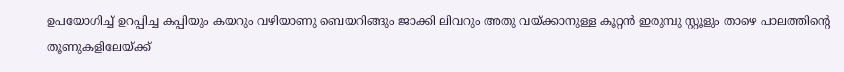ഉപയോഗിച്ച് ഉറപ്പിച്ച കപ്പിയും കയറും വഴിയാണു ബെയറിങ്ങും ജാക്കി ലിവറും അതു വയ്ക്കാനുള്ള കൂറ്റന്‍ ഇരുമ്പു സ്റ്റൂളും താഴെ പാലത്തിന്റെ തൂണുകളിലേയ്ക്ക്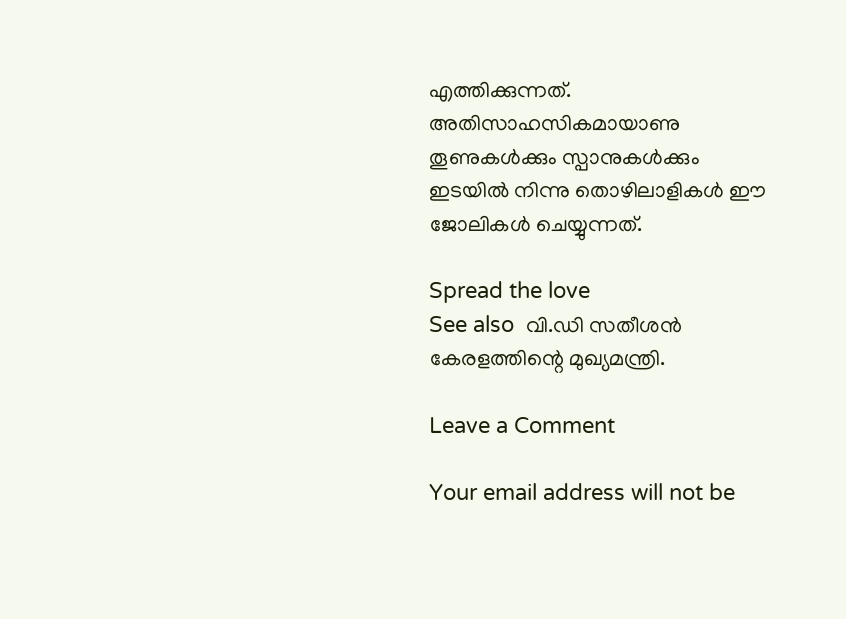എത്തിക്കുന്നത്. അതിസാഹസികമായാണു തൂണുകള്‍ക്കും സ്പാനുകള്‍ക്കും ഇടയില്‍ നിന്നു തൊഴിലാളികള്‍ ഈ ജോലികള്‍ ചെയ്യുന്നത്.

Spread the love
See also  വി.ഡി സതീശൻ കേരളത്തിന്റെ മുഖ്യമന്ത്രി.

Leave a Comment

Your email address will not be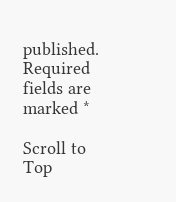published. Required fields are marked *

Scroll to Top